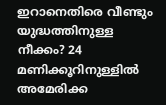ഇറാനെതിരെ വീണ്ടും യുദ്ധത്തിനുള്ള നീക്കം? 24 മണിക്കൂറിനുള്ളിൽ അമേരിക്ക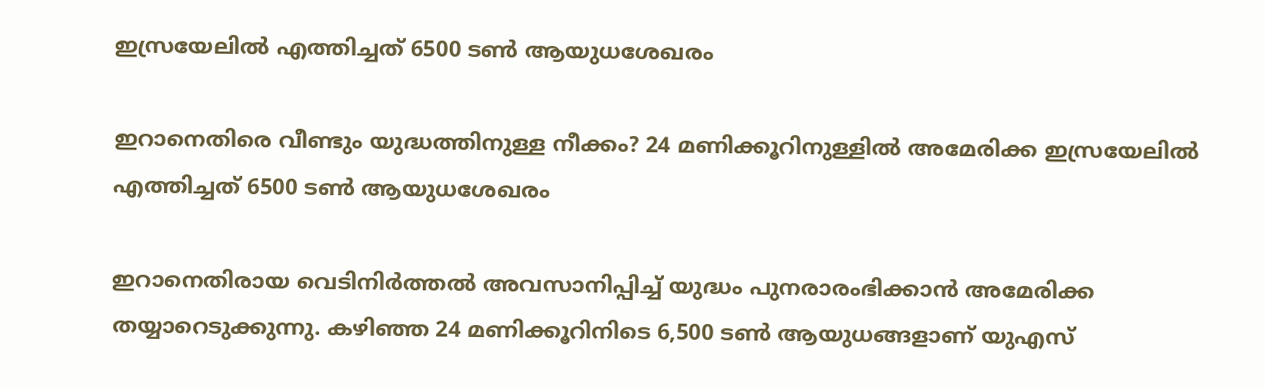ഇസ്രയേലിൽ എത്തിച്ചത് 6500 ടൺ ആയുധശേഖരം

ഇറാനെതിരെ വീണ്ടും യുദ്ധത്തിനുള്ള നീക്കം? 24 മണിക്കൂറിനുള്ളിൽ അമേരിക്ക ഇസ്രയേലിൽ എത്തിച്ചത് 6500 ടൺ ആയുധശേഖരം

ഇറാനെതിരായ വെടിനിർത്തൽ അവസാനിപ്പിച്ച് യുദ്ധം പുനരാരംഭിക്കാൻ അമേരിക്ക തയ്യാറെടുക്കുന്നു. കഴിഞ്ഞ 24 മണിക്കൂറിനിടെ 6,500 ടൺ ആയുധങ്ങളാണ് യുഎസ്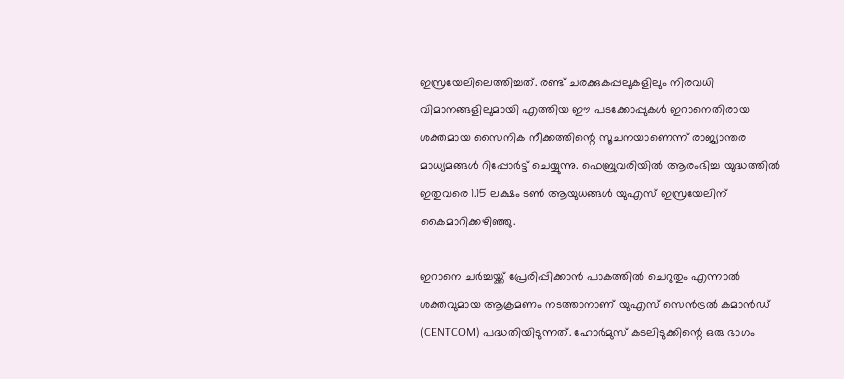ഇസ്രയേലിലെത്തിച്ചത്. രണ്ട് ചരക്കുകപ്പലുകളിലും നിരവധി വിമാനങ്ങളിലുമായി എത്തിയ ഈ പടക്കോപ്പുകൾ ഇറാനെതിരായ ശക്തമായ സൈനിക നീക്കത്തിന്റെ സൂചനയാണെന്ന് രാജ്യാന്തര മാധ്യമങ്ങൾ റിപ്പോർട്ട് ചെയ്യുന്നു. ഫെബ്രുവരിയിൽ ആരംഭിച്ച യുദ്ധത്തിൽ ഇതുവരെ 1.15 ലക്ഷം ടൺ ആയുധങ്ങൾ യുഎസ് ഇസ്രയേലിന് കൈമാറിക്കഴിഞ്ഞു.

ഇറാനെ ചർച്ചയ്ക്ക് പ്രേരിപ്പിക്കാൻ പാകത്തിൽ ചെറുതും എന്നാൽ ശക്തവുമായ ആക്രമണം നടത്താനാണ് യുഎസ് സെൻട്രൽ കമാൻഡ് (CENTCOM) പദ്ധതിയിടുന്നത്. ഹോർമുസ് കടലിടുക്കിന്റെ ഒരു ഭാഗം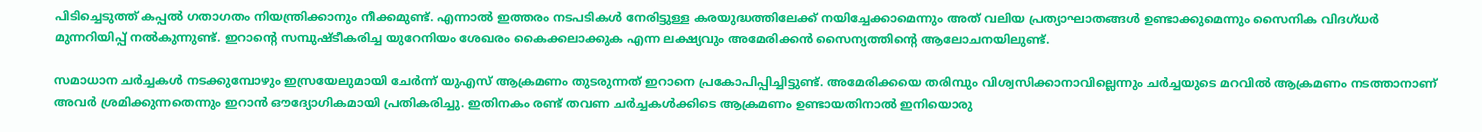പിടിച്ചെടുത്ത് കപ്പൽ ഗതാഗതം നിയന്ത്രിക്കാനും നീക്കമുണ്ട്. എന്നാൽ ഇത്തരം നടപടികൾ നേരിട്ടുള്ള കരയുദ്ധത്തിലേക്ക് നയിച്ചേക്കാമെന്നും അത് വലിയ പ്രത്യാഘാതങ്ങൾ ഉണ്ടാക്കുമെന്നും സൈനിക വിദഗ്ധർ മുന്നറിയിപ്പ് നൽകുന്നുണ്ട്. ഇറാന്റെ സമ്പുഷ്ടീകരിച്ച യുറേനിയം ശേഖരം കൈക്കലാക്കുക എന്ന ലക്ഷ്യവും അമേരിക്കൻ സൈന്യത്തിന്റെ ആലോചനയിലുണ്ട്.

സമാധാന ചർച്ചകൾ നടക്കുമ്പോഴും ഇസ്രയേലുമായി ചേർന്ന് യുഎസ് ആക്രമണം തുടരുന്നത് ഇറാനെ പ്രകോപിപ്പിച്ചിട്ടുണ്ട്. അമേരിക്കയെ തരിമ്പും വിശ്വസിക്കാനാവില്ലെന്നും ചർച്ചയുടെ മറവിൽ ആക്രമണം നടത്താനാണ് അവർ ശ്രമിക്കുന്നതെന്നും ഇറാൻ ഔദ്യോഗികമായി പ്രതികരിച്ചു. ഇതിനകം രണ്ട് തവണ ചർച്ചകൾക്കിടെ ആക്രമണം ഉണ്ടായതിനാൽ ഇനിയൊരു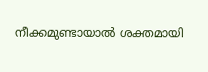നീക്കമുണ്ടായാൽ ശക്തമായി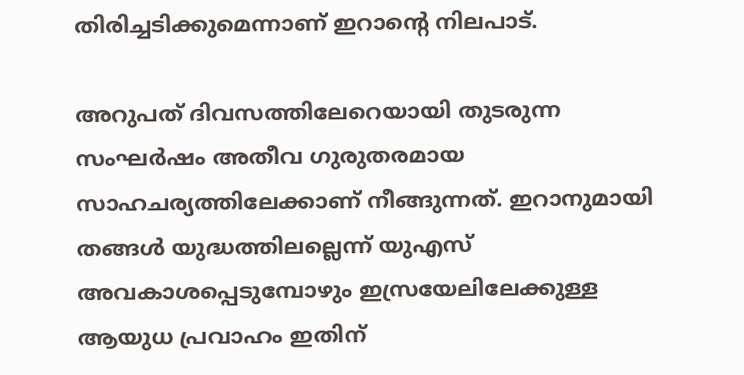തിരിച്ചടിക്കുമെന്നാണ് ഇറാന്റെ നിലപാട്.

അറുപത് ദിവസത്തിലേറെയായി തുടരുന്ന സംഘർഷം അതീവ ഗുരുതരമായ സാഹചര്യത്തിലേക്കാണ് നീങ്ങുന്നത്. ഇറാനുമായി തങ്ങൾ യുദ്ധത്തിലല്ലെന്ന് യുഎസ് അവകാശപ്പെടുമ്പോഴും ഇസ്രയേലിലേക്കുള്ള ആയുധ പ്രവാഹം ഇതിന്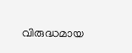വിരുദ്ധമായ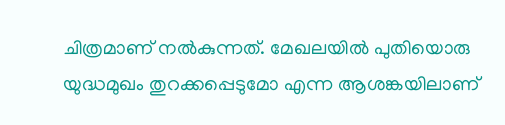ചിത്രമാണ് നൽകുന്നത്. മേഖലയിൽ പുതിയൊരു യുദ്ധമുഖം തുറക്കപ്പെടുമോ എന്ന ആശങ്കയിലാണ്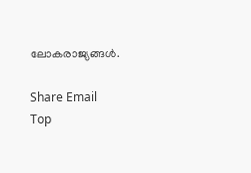ലോകരാജ്യങ്ങൾ.

Share Email
Top